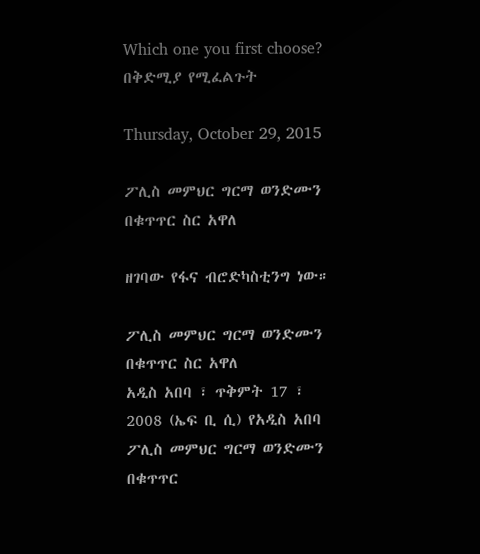Which one you first choose? በቅድሚያ የሚፈልጉት

Thursday, October 29, 2015

ፖሊስ መምህር ግርማ ወንድሙን በቁጥጥር ስር አዋለ

ዘገባው የፋና ብሮድካስቲንግ ነው።

ፖሊስ መምህር ግርማ ወንድሙን በቁጥጥር ስር አዋለ
አዲስ አበባ ፣ ጥቅምት 17 ፣ 2008 (ኤፍ ቢ ሲ) የአዲስ አበባ ፖሊስ መምህር ግርማ ወንድሙን በቁጥጥር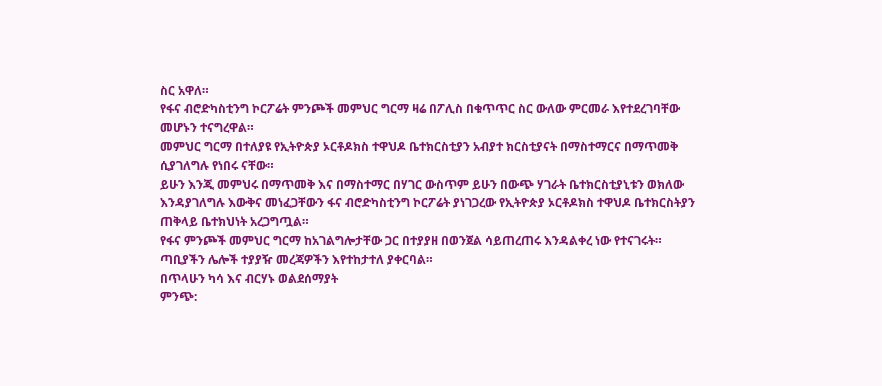ስር አዋለ።
የፋና ብሮድካስቲንግ ኮርፖሬት ምንጮች መምህር ግርማ ዛሬ በፖሊስ በቁጥጥር ስር ውለው ምርመራ እየተደረገባቸው መሆኑን ተናግረዋል።
መምህር ግርማ በተለያዩ የኢትዮጵያ ኦርቶዶክስ ተዋህዶ ቤተክርስቲያን አብያተ ክርስቲያናት በማስተማርና በማጥመቅ ሲያገለግሉ የነበሩ ናቸው።
ይሁን እንጂ መምህሩ በማጥመቅ እና በማስተማር በሃገር ውስጥም ይሁን በውጭ ሃገራት ቤተክርስቲያኒቱን ወክለው እንዳያገለግሉ እውቅና መነፈጋቸውን ፋና ብሮድካስቲንግ ኮርፖሬት ያነገጋረው የኢትዮጵያ ኦርቶዶክስ ተዋህዶ ቤተክርስትያን ጠቅላይ ቤተክህነት አረጋግጧል።
የፋና ምንጮች መምህር ግርማ ከአገልግሎታቸው ጋር በተያያዘ በወንጀል ሳይጠረጠሩ እንዳልቀረ ነው የተናገሩት።
ጣቢያችን ሌሎች ተያያዥ መረጃዎችን እየተከታተለ ያቀርባል።
በጥላሁን ካሳ እና ብርሃኑ ወልደሰማያት
ምንጭ: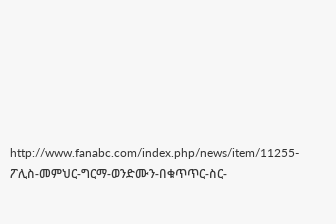http://www.fanabc.com/index.php/news/item/11255-ፖሊስ-መምህር-ግርማ-ወንድሙን-በቁጥጥር-ስር-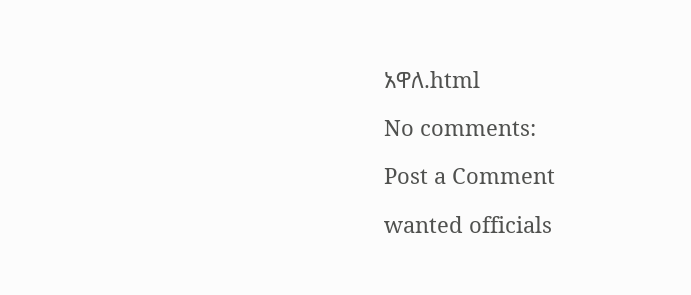አዋለ.html

No comments:

Post a Comment

wanted officials